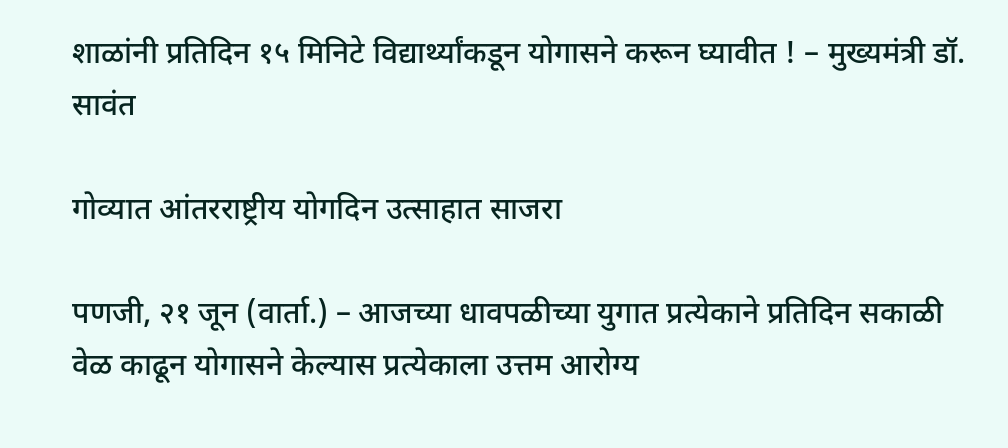शाळांनी प्रतिदिन १५ मिनिटे विद्यार्थ्यांकडून योगासने करून घ्यावीत ! – मुख्यमंत्री डॉ. सावंत

गोव्यात आंतरराष्ट्रीय योगदिन उत्साहात साजरा

पणजी, २१ जून (वार्ता.) – आजच्या धावपळीच्या युगात प्रत्येकाने प्रतिदिन सकाळी वेळ काढून योगासने केल्यास प्रत्येकाला उत्तम आरोग्य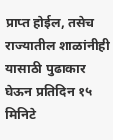प्राप्त होईल, तसेच राज्यातील शाळांनीही यासाठी पुढाकार घेऊन प्रतिदिन १५ मिनिटे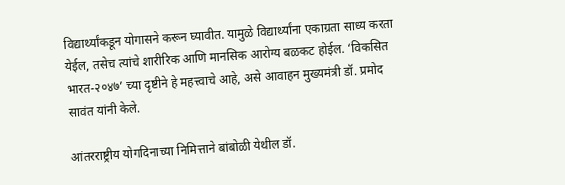विद्यार्थ्यांकडून योगासने करून घ्यावीत. यामुळे विद्यार्थ्यांना एकाग्रता साध्य करता येईल, तसेच त्यांचे शारीरिक आणि मानसिक आरोग्य बळकट होईल. ‘विकसित भारत-२०४७’ च्या दृष्टीने हे महत्त्वाचे आहे, असे आवाहन मुख्यमंत्री डॉ. प्रमोद सावंत यांनी केले.

आंतरराष्ट्रीय योगदिनाच्या निमित्ताने बांबोळी येथील डॉ.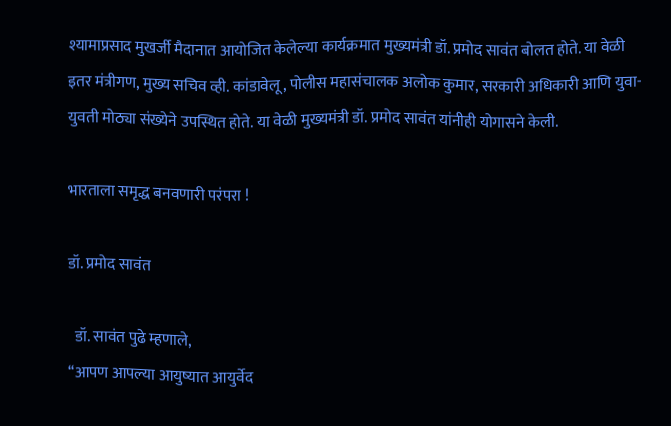श्यामाप्रसाद मुखर्जी मैदानात आयोजित केलेल्या कार्यक्रमात मुख्यमंत्री डॉ. प्रमोद सावंत बोलत होते. या वेळी इतर मंत्रीगण, मुख्य सचिव व्ही. कांडावेलू, पोलीस महासंचालक अलोक कुमार, सरकारी अधिकारी आणि युवा-युवती मोठ्या संख्येने उपस्थित होते. या वेळी मुख्यमंत्री डॉ. प्रमोद सावंत यांनीही योगासने केली.

भारताला समृद्ध बनवणारी परंपरा !

डॉ. प्रमोद सावंत

  डॉ. सावंत पुढे म्हणाले,
‘‘आपण आपल्या आयुष्यात आयुर्वेद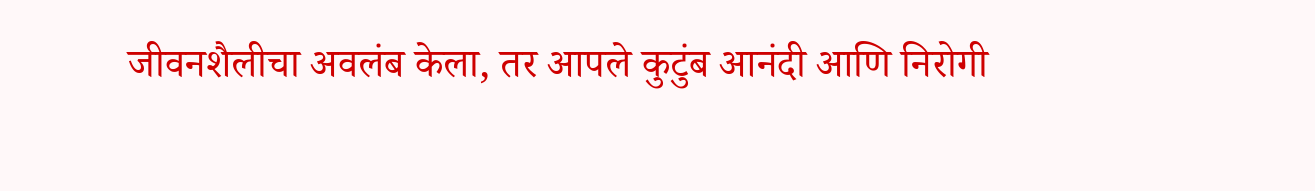जीवनशैलीचा अवलंब केला, तर आपले कुटुंब आनंदी आणि निरोगी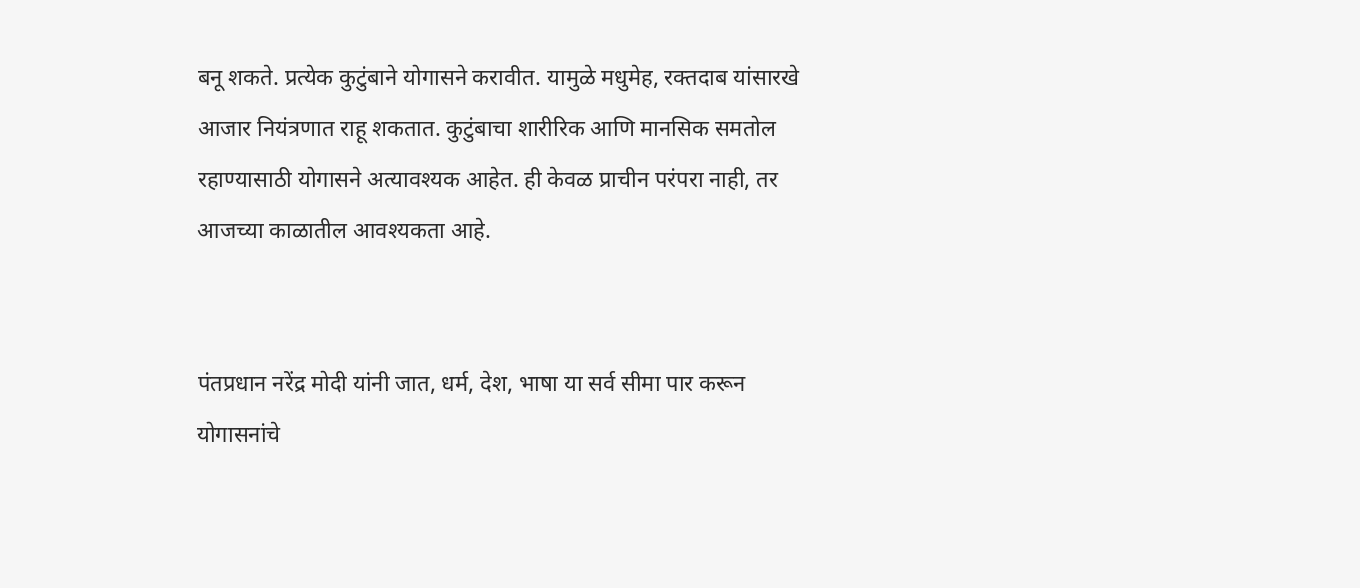बनू शकते. प्रत्येक कुटुंबाने योगासने करावीत. यामुळे मधुमेह, रक्तदाब यांसारखे आजार नियंत्रणात राहू शकतात. कुटुंबाचा शारीरिक आणि मानसिक समतोल रहाण्यासाठी योगासने अत्यावश्यक आहेत. ही केवळ प्राचीन परंपरा नाही, तर आजच्या काळातील आवश्यकता आहे.


पंतप्रधान नरेंद्र मोदी यांनी जात, धर्म, देश, भाषा या सर्व सीमा पार करून योगासनांचे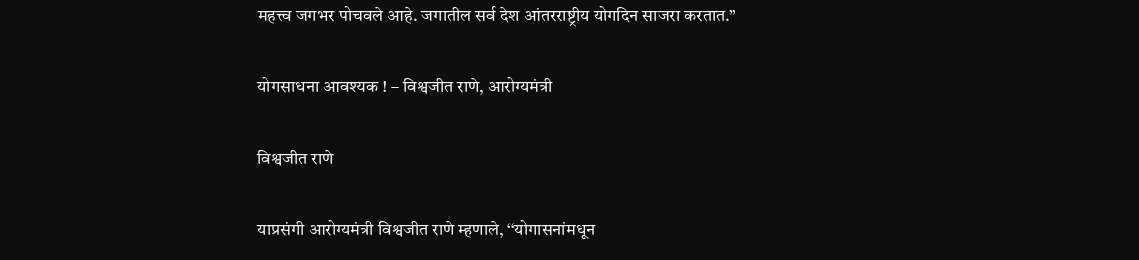महत्त्व जगभर पोचवले आहे. जगातील सर्व देश आंतरराष्ट्रीय योगदिन साजरा करतात.’’

योगसाधना आवश्यक ! – विश्वजीत राणे, आरोग्यमंत्री

विश्वजीत राणे

याप्रसंगी आरोग्यमंत्री विश्वजीत राणे म्हणाले, ‘‘योगासनांमधून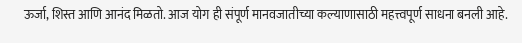ऊर्जा, शिस्त आणि आनंद मिळतो. आज योग ही संपूर्ण मानवजातीच्या कल्याणासाठी महत्त्वपूर्ण साधना बनली आहे.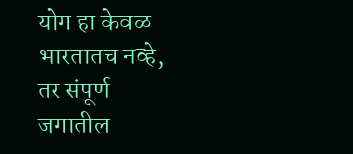योग हा केवळ भारतातच नव्हे, तर संपूर्ण जगातील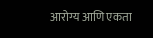आरोग्य आणि एकता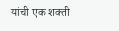यांची एक शक्ती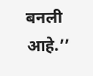बनली आहे.’’